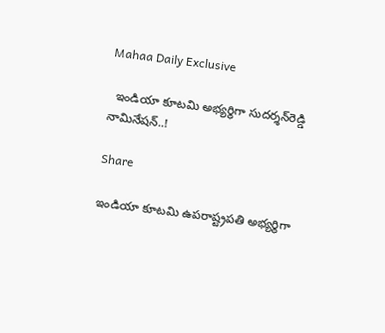Mahaa Daily Exclusive

  ఇండియా కూటమి అభ్యర్థిగా సుదర్శన్‌రెడ్డి నామినేషన్..!

Share

ఇండియా కూటమి ఉపరాష్ట్రపతి అభ్యర్థిగా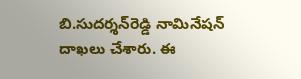బి.సుదర్శన్‌రెడ్డి నామినేషన్ దాఖలు చేశారు. ఈ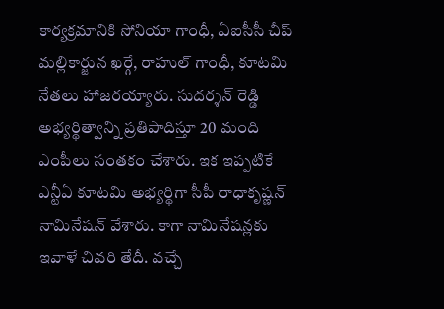కార్యక్రమానికి సోనియా గాంధీ, ఏఐసీసీ చీప్ మల్లికార్జున ఖర్గే, రాహుల్ గాంధీ, కూటమి నేతలు హాజరయ్యారు. సుదర్శన్ రెడ్డి అభ్యర్థిత్వాన్ని ప్రతిపాదిస్తూ 20 మంది ఎంపీలు సంతకం చేశారు. ఇక ఇప్పటికే ఎన్టీఏ కూటమి అభ్యర్థిగా సీపీ రాధాకృష్ణన్ నామినేషన్ వేశారు. కాగా నామినేషన్లకు ఇవాళే చివరి తేదీ. వచ్చే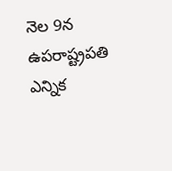నెల 9న ఉపరాష్ట్రపతి ఎన్నిక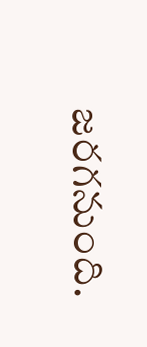జరగనుంది.